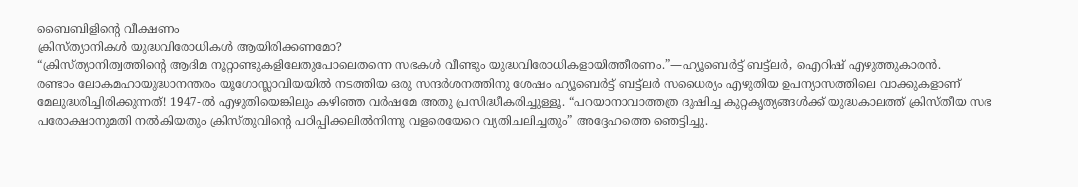ബൈബിളിന്റെ വീക്ഷണം
ക്രിസ്ത്യാനികൾ യുദ്ധവിരോധികൾ ആയിരിക്കണമോ?
“ക്രിസ്ത്യാനിത്വത്തിന്റെ ആദിമ നൂറ്റാണ്ടുകളിലേതുപോലെതന്നെ സഭകൾ വീണ്ടും യുദ്ധവിരോധികളായിത്തീരണം.”—ഹ്യൂബെർട്ട് ബട്ട്ലർ, ഐറിഷ് എഴുത്തുകാരൻ.
രണ്ടാം ലോകമഹായുദ്ധാനന്തരം യൂഗോസ്ലാവിയയിൽ നടത്തിയ ഒരു സന്ദർശനത്തിനു ശേഷം ഹ്യൂബെർട്ട് ബട്ട്ലർ സധൈര്യം എഴുതിയ ഉപന്യാസത്തിലെ വാക്കുകളാണ് മേലുദ്ധരിച്ചിരിക്കുന്നത്! 1947-ൽ എഴുതിയെങ്കിലും കഴിഞ്ഞ വർഷമേ അതു പ്രസിദ്ധീകരിച്ചുള്ളൂ. “പറയാനാവാത്തത്ര ദുഷിച്ച കുറ്റകൃത്യങ്ങൾക്ക് യുദ്ധകാലത്ത് ക്രിസ്തീയ സഭ പരോക്ഷാനുമതി നൽകിയതും ക്രിസ്തുവിന്റെ പഠിപ്പിക്കലിൽനിന്നു വളരെയേറെ വ്യതിചലിച്ചതും” അദ്ദേഹത്തെ ഞെട്ടിച്ചു.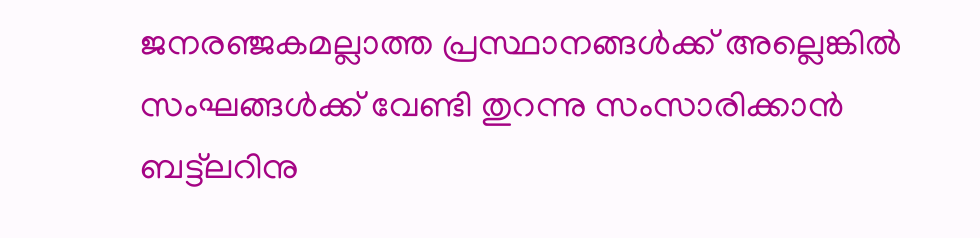ജനരഞ്ജകമല്ലാത്ത പ്രസ്ഥാനങ്ങൾക്ക് അല്ലെങ്കിൽ സംഘങ്ങൾക്ക് വേണ്ടി തുറന്നു സംസാരിക്കാൻ ബട്ട്ലറിനു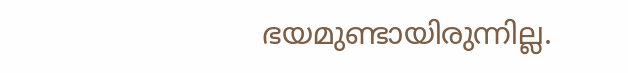ഭയമുണ്ടായിരുന്നില്ല.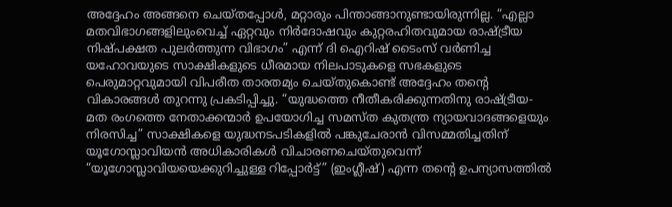അദ്ദേഹം അങ്ങനെ ചെയ്തപ്പോൾ, മറ്റാരും പിന്താങ്ങാനുണ്ടായിരുന്നില്ല. “എല്ലാ മതവിഭാഗങ്ങളിലുംവെച്ച് ഏറ്റവും നിർദോഷവും കുറ്റരഹിതവുമായ രാഷ്ട്രീയ നിഷ്പക്ഷത പുലർത്തുന്ന വിഭാഗം” എന്ന് ദി ഐറിഷ് ടൈംസ് വർണിച്ച യഹോവയുടെ സാക്ഷികളുടെ ധീരമായ നിലപാടുകളെ സഭകളുടെ പെരുമാറ്റവുമായി വിപരീത താരതമ്യം ചെയ്തുകൊണ്ട് അദ്ദേഹം തന്റെ വികാരങ്ങൾ തുറന്നു പ്രകടിപ്പിച്ചു. “യുദ്ധത്തെ നീതീകരിക്കുന്നതിനു രാഷ്ട്രീയ-മത രംഗത്തെ നേതാക്കന്മാർ ഉപയോഗിച്ച സമസ്ത കുതന്ത്ര ന്യായവാദങ്ങളെയും നിരസിച്ച” സാക്ഷികളെ യുദ്ധനടപടികളിൽ പങ്കുചേരാൻ വിസമ്മതിച്ചതിന് യൂഗോസ്ലാവിയൻ അധികാരികൾ വിചാരണചെയ്തുവെന്ന് “യൂഗോസ്ലാവിയയെക്കുറിച്ചുള്ള റിപ്പോർട്ട്” (ഇംഗ്ലീഷ്) എന്ന തന്റെ ഉപന്യാസത്തിൽ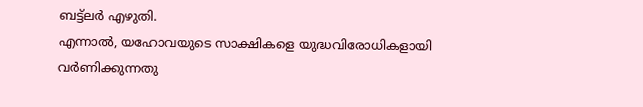ബട്ട്ലർ എഴുതി.
എന്നാൽ, യഹോവയുടെ സാക്ഷികളെ യുദ്ധവിരോധികളായി വർണിക്കുന്നതു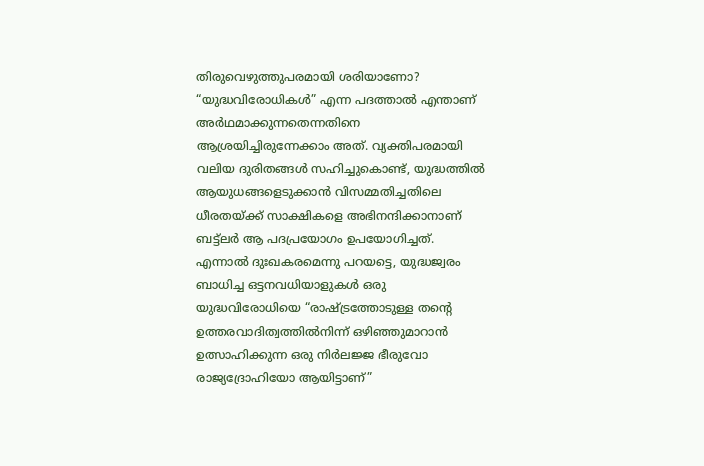തിരുവെഴുത്തുപരമായി ശരിയാണോ? “യുദ്ധവിരോധികൾ” എന്ന പദത്താൽ എന്താണ് അർഥമാക്കുന്നതെന്നതിനെ ആശ്രയിച്ചിരുന്നേക്കാം അത്. വ്യക്തിപരമായി വലിയ ദുരിതങ്ങൾ സഹിച്ചുകൊണ്ട്, യുദ്ധത്തിൽ ആയുധങ്ങളെടുക്കാൻ വിസമ്മതിച്ചതിലെ ധീരതയ്ക്ക് സാക്ഷികളെ അഭിനന്ദിക്കാനാണ് ബട്ട്ലർ ആ പദപ്രയോഗം ഉപയോഗിച്ചത്. എന്നാൽ ദുഃഖകരമെന്നു പറയട്ടെ, യുദ്ധജ്വരം ബാധിച്ച ഒട്ടനവധിയാളുകൾ ഒരു യുദ്ധവിരോധിയെ “രാഷ്ട്രത്തോടുള്ള തന്റെ ഉത്തരവാദിത്വത്തിൽനിന്ന് ഒഴിഞ്ഞുമാറാൻ ഉത്സാഹിക്കുന്ന ഒരു നിർലജ്ജ ഭീരുവോ രാജ്യദ്രോഹിയോ ആയിട്ടാണ്”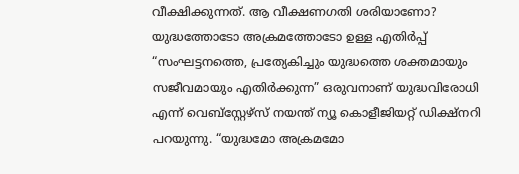വീക്ഷിക്കുന്നത്. ആ വീക്ഷണഗതി ശരിയാണോ?
യുദ്ധത്തോടോ അക്രമത്തോടോ ഉള്ള എതിർപ്പ്
“സംഘട്ടനത്തെ, പ്രത്യേകിച്ചും യുദ്ധത്തെ ശക്തമായും സജീവമായും എതിർക്കുന്ന” ഒരുവനാണ് യുദ്ധവിരോധി എന്ന് വെബ്സ്റ്റേഴ്സ് നയന്ത് ന്യൂ കൊളീജിയറ്റ് ഡിക്ഷ്നറി പറയുന്നു. “യുദ്ധമോ അക്രമമോ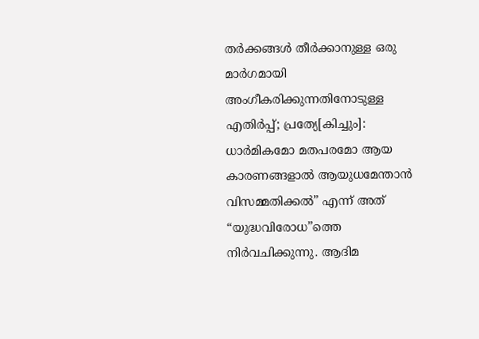തർക്കങ്ങൾ തീർക്കാനുള്ള ഒരു മാർഗമായി അംഗീകരിക്കുന്നതിനോടുള്ള എതിർപ്പ്; പ്രത്യേ[കിച്ചും]: ധാർമികമോ മതപരമോ ആയ കാരണങ്ങളാൽ ആയുധമേന്താൻ വിസമ്മതിക്കൽ” എന്ന് അത് “യുദ്ധവിരോധ”ത്തെ നിർവചിക്കുന്നു. ആദിമ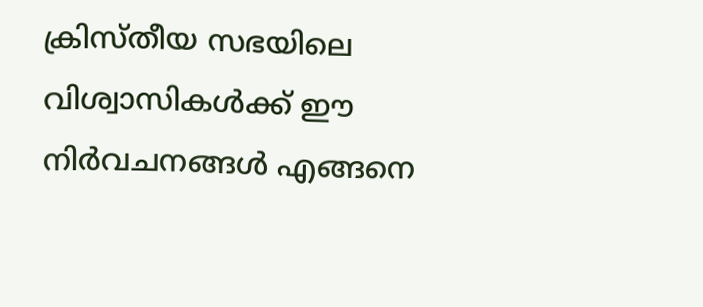ക്രിസ്തീയ സഭയിലെ വിശ്വാസികൾക്ക് ഈ നിർവചനങ്ങൾ എങ്ങനെ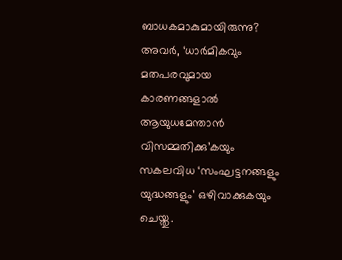ബാധകമാകുമായിരുന്നു?
അവർ, ‘ധാർമികവും മതപരവുമായ കാരണങ്ങളാൽ ആയുധമേന്താൻ വിസമ്മതിക്കു’കയും സകലവിധ ‘സംഘട്ടനങ്ങളും യുദ്ധങ്ങളും’ ഒഴിവാക്കുകയും ചെയ്തു.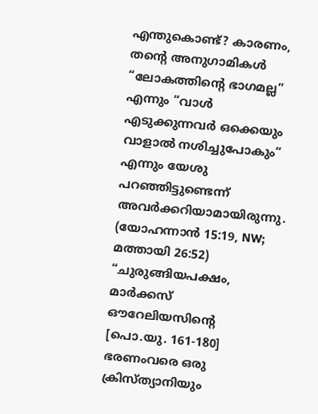എന്തുകൊണ്ട്? കാരണം, തന്റെ അനുഗാമികൾ “ലോകത്തിന്റെ ഭാഗമല്ല” എന്നും “വാൾ എടുക്കുന്നവർ ഒക്കെയും വാളാൽ നശിച്ചുപോകും” എന്നും യേശു പറഞ്ഞിട്ടുണ്ടെന്ന് അവർക്കറിയാമായിരുന്നു. (യോഹന്നാൻ 15:19, NW; മത്തായി 26:52) “ചുരുങ്ങിയപക്ഷം, മാർക്കസ് ഔറേലിയസിന്റെ [പൊ.യു. 161-180] ഭരണംവരെ ഒരു ക്രിസ്ത്യാനിയും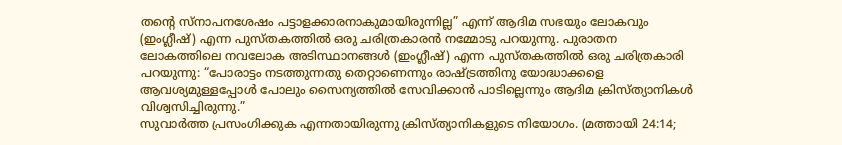തന്റെ സ്നാപനശേഷം പട്ടാളക്കാരനാകുമായിരുന്നില്ല” എന്ന് ആദിമ സഭയും ലോകവും (ഇംഗ്ലീഷ്) എന്ന പുസ്തകത്തിൽ ഒരു ചരിത്രകാരൻ നമ്മോടു പറയുന്നു. പുരാതന ലോകത്തിലെ നവലോക അടിസ്ഥാനങ്ങൾ (ഇംഗ്ലീഷ്) എന്ന പുസ്തകത്തിൽ ഒരു ചരിത്രകാരി പറയുന്നു: “പോരാട്ടം നടത്തുന്നതു തെറ്റാണെന്നും രാഷ്ട്രത്തിനു യോദ്ധാക്കളെ ആവശ്യമുള്ളപ്പോൾ പോലും സൈന്യത്തിൽ സേവിക്കാൻ പാടില്ലെന്നും ആദിമ ക്രിസ്ത്യാനികൾ വിശ്വസിച്ചിരുന്നു.”
സുവാർത്ത പ്രസംഗിക്കുക എന്നതായിരുന്നു ക്രിസ്ത്യാനികളുടെ നിയോഗം. (മത്തായി 24:14;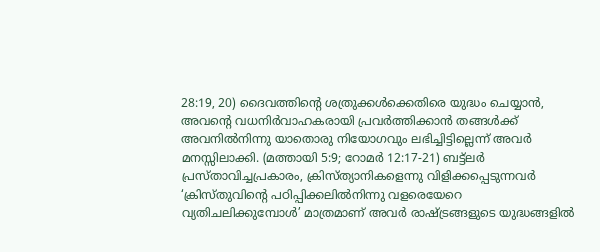28:19, 20) ദൈവത്തിന്റെ ശത്രുക്കൾക്കെതിരെ യുദ്ധം ചെയ്യാൻ, അവന്റെ വധനിർവാഹകരായി പ്രവർത്തിക്കാൻ തങ്ങൾക്ക് അവനിൽനിന്നു യാതൊരു നിയോഗവും ലഭിച്ചിട്ടില്ലെന്ന് അവർ മനസ്സിലാക്കി. (മത്തായി 5:9; റോമർ 12:17-21) ബട്ട്ലർ പ്രസ്താവിച്ചപ്രകാരം, ക്രിസ്ത്യാനികളെന്നു വിളിക്കപ്പെടുന്നവർ ‘ക്രിസ്തുവിന്റെ പഠിപ്പിക്കലിൽനിന്നു വളരെയേറെ വ്യതിചലിക്കുമ്പോൾ’ മാത്രമാണ് അവർ രാഷ്ട്രങ്ങളുടെ യുദ്ധങ്ങളിൽ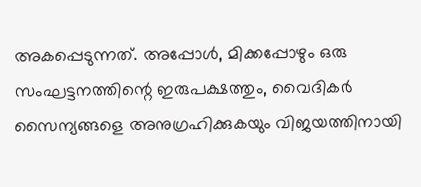അകപ്പെടുന്നത്. അപ്പോൾ, മിക്കപ്പോഴും ഒരു സംഘട്ടനത്തിന്റെ ഇരുപക്ഷത്തും, വൈദികർ സൈന്യങ്ങളെ അനുഗ്രഹിക്കുകയും വിജയത്തിനായി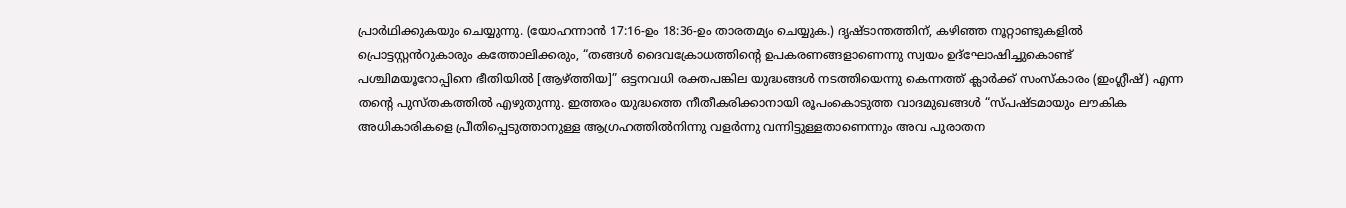പ്രാർഥിക്കുകയും ചെയ്യുന്നു. (യോഹന്നാൻ 17:16-ഉം 18:36-ഉം താരതമ്യം ചെയ്യുക.) ദൃഷ്ടാന്തത്തിന്, കഴിഞ്ഞ നൂറ്റാണ്ടുകളിൽ പ്രൊട്ടസ്റ്റൻറുകാരും കത്തോലിക്കരും, “തങ്ങൾ ദൈവക്രോധത്തിന്റെ ഉപകരണങ്ങളാണെന്നു സ്വയം ഉദ്ഘോഷിച്ചുകൊണ്ട് പശ്ചിമയൂറോപ്പിനെ ഭീതിയിൽ [ആഴ്ത്തിയ]” ഒട്ടനവധി രക്തപങ്കില യുദ്ധങ്ങൾ നടത്തിയെന്നു കെന്നത്ത് ക്ലാർക്ക് സംസ്കാരം (ഇംഗ്ലീഷ്) എന്ന തന്റെ പുസ്തകത്തിൽ എഴുതുന്നു. ഇത്തരം യുദ്ധത്തെ നീതീകരിക്കാനായി രൂപംകൊടുത്ത വാദമുഖങ്ങൾ “സ്പഷ്ടമായും ലൗകിക അധികാരികളെ പ്രീതിപ്പെടുത്താനുള്ള ആഗ്രഹത്തിൽനിന്നു വളർന്നു വന്നിട്ടുള്ളതാണെന്നും അവ പുരാതന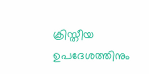ക്രിസ്തീയ ഉപദേശത്തിനും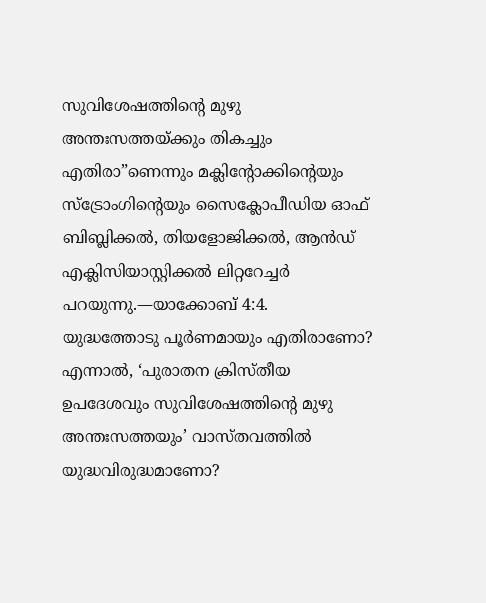സുവിശേഷത്തിന്റെ മുഴു അന്തഃസത്തയ്ക്കും തികച്ചും എതിരാ”ണെന്നും മക്ലിന്റോക്കിന്റെയും സ്ട്രോംഗിന്റെയും സൈക്ലോപീഡിയ ഓഫ് ബിബ്ലിക്കൽ, തിയളോജിക്കൽ, ആൻഡ് എക്ലിസിയാസ്റ്റിക്കൽ ലിറ്ററേച്ചർ പറയുന്നു.—യാക്കോബ് 4:4.
യുദ്ധത്തോടു പൂർണമായും എതിരാണോ?
എന്നാൽ, ‘പുരാതന ക്രിസ്തീയ ഉപദേശവും സുവിശേഷത്തിന്റെ മുഴു അന്തഃസത്തയും’ വാസ്തവത്തിൽ യുദ്ധവിരുദ്ധമാണോ?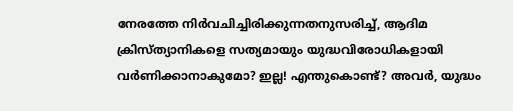നേരത്തേ നിർവചിച്ചിരിക്കുന്നതനുസരിച്ച്, ആദിമ ക്രിസ്ത്യാനികളെ സത്യമായും യുദ്ധവിരോധികളായി വർണിക്കാനാകുമോ? ഇല്ല! എന്തുകൊണ്ട്? അവർ, യുദ്ധം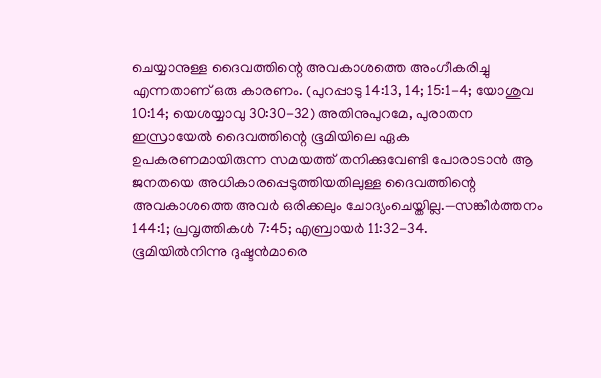ചെയ്യാനുള്ള ദൈവത്തിന്റെ അവകാശത്തെ അംഗീകരിച്ചു എന്നതാണ് ഒരു കാരണം. (പുറപ്പാടു 14:13, 14; 15:1-4; യോശുവ 10:14; യെശയ്യാവു 30:30-32) അതിനുപുറമേ, പുരാതന ഇസ്രായേൽ ദൈവത്തിന്റെ ഭൂമിയിലെ ഏക ഉപകരണമായിരുന്ന സമയത്ത് തനിക്കുവേണ്ടി പോരാടാൻ ആ ജനതയെ അധികാരപ്പെടുത്തിയതിലുള്ള ദൈവത്തിന്റെ അവകാശത്തെ അവർ ഒരിക്കലും ചോദ്യംചെയ്തില്ല.—സങ്കീർത്തനം 144:1; പ്രവൃത്തികൾ 7:45; എബ്രായർ 11:32-34.
ഭൂമിയിൽനിന്നു ദുഷ്ടൻമാരെ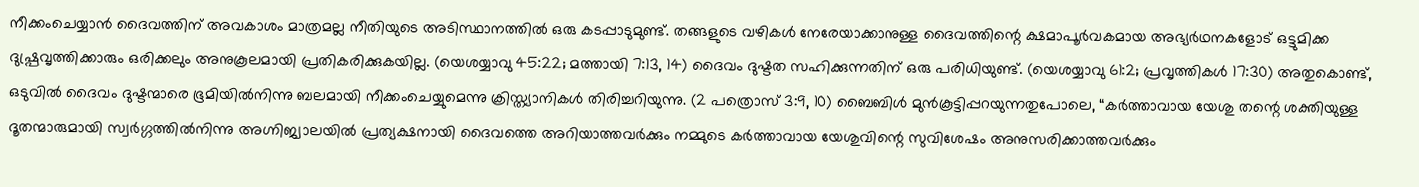നീക്കംചെയ്യാൻ ദൈവത്തിന് അവകാശം മാത്രമല്ല നീതിയുടെ അടിസ്ഥാനത്തിൽ ഒരു കടപ്പാടുമുണ്ട്. തങ്ങളുടെ വഴികൾ നേരേയാക്കാനുള്ള ദൈവത്തിന്റെ ക്ഷമാപൂർവകമായ അഭ്യർഥനകളോട് ഒട്ടുമിക്ക ദുഷ്പ്രവൃത്തിക്കാരും ഒരിക്കലും അനുകൂലമായി പ്രതികരിക്കുകയില്ല. (യെശയ്യാവു 45:22; മത്തായി 7:13, 14) ദൈവം ദുഷ്ടത സഹിക്കുന്നതിന് ഒരു പരിധിയുണ്ട്. (യെശയ്യാവു 61:2; പ്രവൃത്തികൾ 17:30) അതുകൊണ്ട്, ഒടുവിൽ ദൈവം ദുഷ്ടന്മാരെ ഭൂമിയിൽനിന്നു ബലമായി നീക്കംചെയ്യുമെന്നു ക്രിസ്ത്യാനികൾ തിരിച്ചറിയുന്നു. (2 പത്രൊസ് 3:9, 10) ബൈബിൾ മുൻകൂട്ടിപ്പറയുന്നതുപോലെ, “കർത്താവായ യേശു തന്റെ ശക്തിയുള്ള ദൂതന്മാരുമായി സ്വർഗ്ഗത്തിൽനിന്നു അഗ്നിജ്വാലയിൽ പ്രത്യക്ഷനായി ദൈവത്തെ അറിയാത്തവർക്കും നമ്മുടെ കർത്താവായ യേശുവിന്റെ സുവിശേഷം അനുസരിക്കാത്തവർക്കും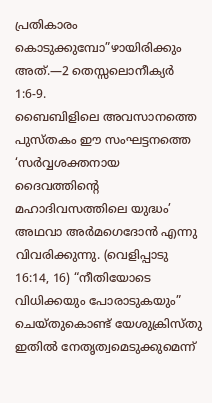പ്രതികാരം കൊടുക്കുമ്പോ”ഴായിരിക്കും അത്.—2 തെസ്സലൊനീക്യർ 1:6-9.
ബൈബിളിലെ അവസാനത്തെ പുസ്തകം ഈ സംഘട്ടനത്തെ ‘സർവ്വശക്തനായ ദൈവത്തിന്റെ മഹാദിവസത്തിലെ യുദ്ധം’ അഥവാ അർമഗെദോൻ എന്നു വിവരിക്കുന്നു. (വെളിപ്പാടു 16:14, 16) “നീതിയോടെ വിധിക്കയും പോരാടുകയും” ചെയ്തുകൊണ്ട് യേശുക്രിസ്തു ഇതിൽ നേതൃത്വമെടുക്കുമെന്ന്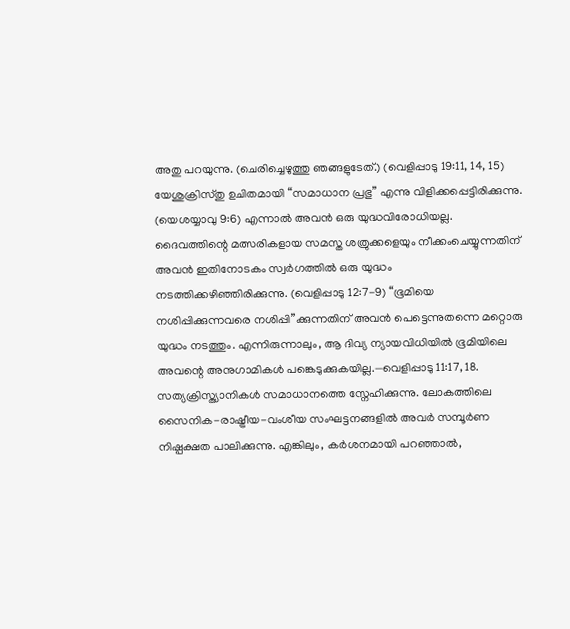അതു പറയുന്നു. (ചെരിച്ചെഴുത്തു ഞങ്ങളുടേത്.) (വെളിപ്പാടു 19:11, 14, 15) യേശുക്രിസ്തു ഉചിതമായി “സമാധാന പ്രഭു” എന്നു വിളിക്കപ്പെട്ടിരിക്കുന്നു. (യെശയ്യാവു 9:6) എന്നാൽ അവൻ ഒരു യുദ്ധവിരോധിയല്ല. ദൈവത്തിന്റെ മത്സരികളായ സമസ്ത ശത്രുക്കളെയും നീക്കംചെയ്യുന്നതിന് അവൻ ഇതിനോടകം സ്വർഗത്തിൽ ഒരു യുദ്ധം നടത്തിക്കഴിഞ്ഞിരിക്കുന്നു. (വെളിപ്പാടു 12:7-9) “ഭൂമിയെ നശിപ്പിക്കുന്നവരെ നശിപ്പി”ക്കുന്നതിന് അവൻ പെട്ടെന്നുതന്നെ മറ്റൊരു യുദ്ധം നടത്തും. എന്നിരുന്നാലും, ആ ദിവ്യ ന്യായവിധിയിൽ ഭൂമിയിലെ അവന്റെ അനുഗാമികൾ പങ്കെടുക്കുകയില്ല.—വെളിപ്പാടു 11:17, 18.
സത്യക്രിസ്ത്യാനികൾ സമാധാനത്തെ സ്നേഹിക്കുന്നു. ലോകത്തിലെ സൈനിക-രാഷ്ട്രീയ-വംശീയ സംഘട്ടനങ്ങളിൽ അവർ സമ്പൂർണ നിഷ്പക്ഷത പാലിക്കുന്നു. എങ്കിലും, കർശനമായി പറഞ്ഞാൽ,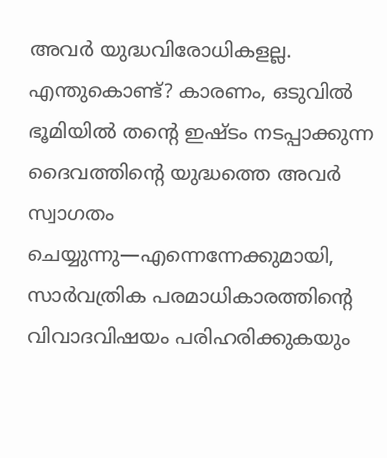അവർ യുദ്ധവിരോധികളല്ല. എന്തുകൊണ്ട്? കാരണം, ഒടുവിൽ ഭൂമിയിൽ തന്റെ ഇഷ്ടം നടപ്പാക്കുന്ന ദൈവത്തിന്റെ യുദ്ധത്തെ അവർ സ്വാഗതം ചെയ്യുന്നു—എന്നെന്നേക്കുമായി, സാർവത്രിക പരമാധികാരത്തിന്റെ വിവാദവിഷയം പരിഹരിക്കുകയും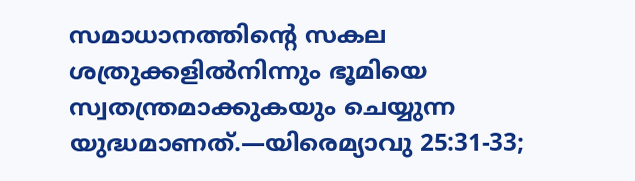സമാധാനത്തിന്റെ സകല ശത്രുക്കളിൽനിന്നും ഭൂമിയെ സ്വതന്ത്രമാക്കുകയും ചെയ്യുന്ന യുദ്ധമാണത്.—യിരെമ്യാവു 25:31-33;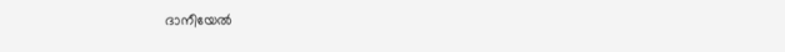ദാനീയേൽ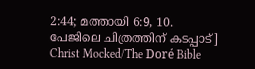2:44; മത്തായി 6:9, 10.
പേജിലെ ചിത്രത്തിന് കടപ്പാട്]
Christ Mocked/The Doré Bible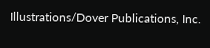Illustrations/Dover Publications, Inc.